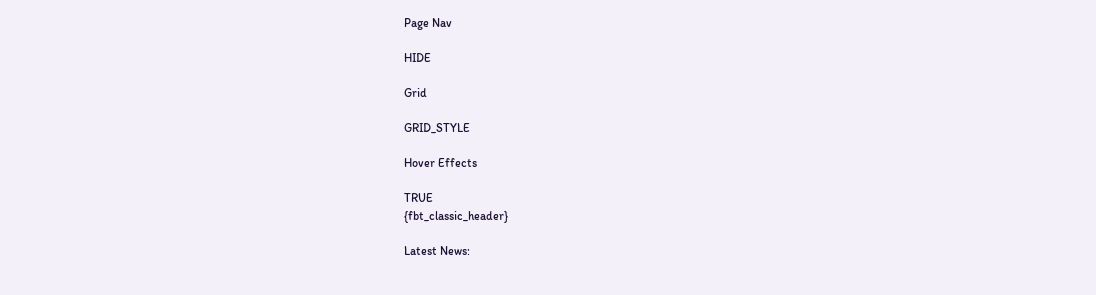Page Nav

HIDE

Grid

GRID_STYLE

Hover Effects

TRUE
{fbt_classic_header}

Latest News: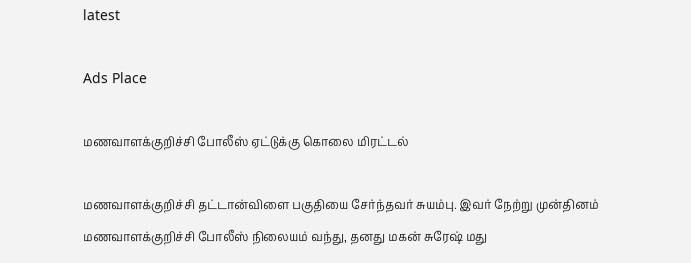latest

Ads Place

மணவாளக்குறிச்சி போலீஸ் ஏட்டுக்கு கொலை மிரட்டல்

மணவாளக்குறிச்சி தட்டான்விளை பகுதியை சேர்ந்தவர் சுயம்பு. இவர் நேற்று முன்தினம் மணவாளக்குறிச்சி போலீஸ் நிலையம் வந்து, தனது மகன் சுரேஷ் மது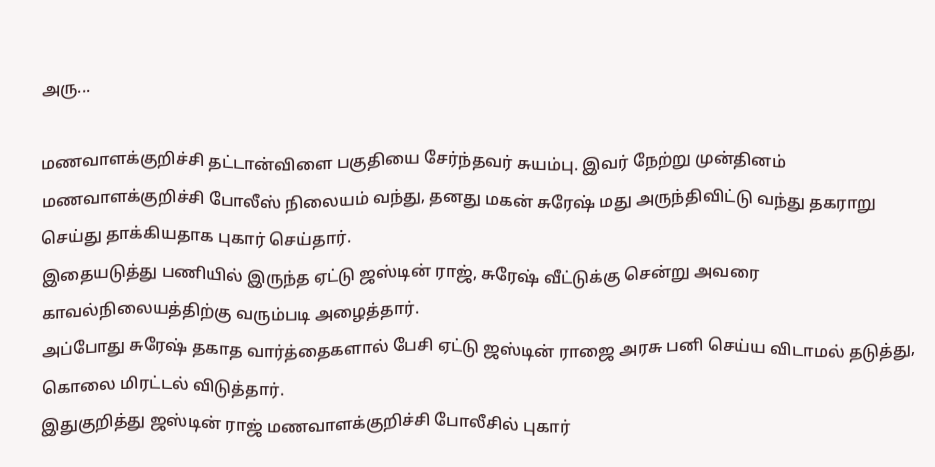அரு...

மணவாளக்குறிச்சி தட்டான்விளை பகுதியை சேர்ந்தவர் சுயம்பு. இவர் நேற்று முன்தினம் மணவாளக்குறிச்சி போலீஸ் நிலையம் வந்து, தனது மகன் சுரேஷ் மது அருந்திவிட்டு வந்து தகராறு செய்து தாக்கியதாக புகார் செய்தார்.
இதையடுத்து பணியில் இருந்த ஏட்டு ஜஸ்டின் ராஜ், சுரேஷ் வீட்டுக்கு சென்று அவரை காவல்நிலையத்திற்கு வரும்படி அழைத்தார்.
அப்போது சுரேஷ் தகாத வார்த்தைகளால் பேசி ஏட்டு ஜஸ்டின் ராஜை அரசு பனி செய்ய விடாமல் தடுத்து, கொலை மிரட்டல் விடுத்தார்.
இதுகுறித்து ஜஸ்டின் ராஜ் மணவாளக்குறிச்சி போலீசில் புகார்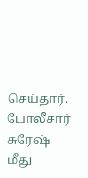செய்தார். போலீசார் சுரேஷ் மீது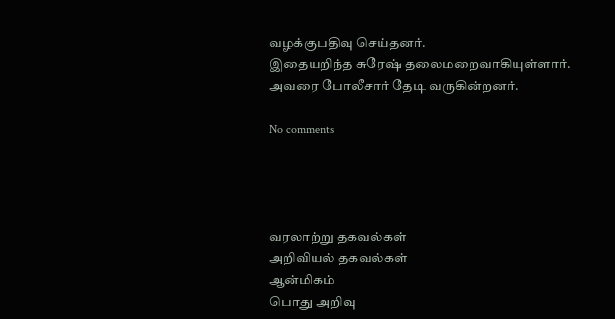வழக்குபதிவு செய்தனர்.
இதையறிந்த சுரேஷ் தலைமறைவாகியுள்ளார். அவரை போலீசார் தேடி வருகின்றனர்.

No comments




வரலாற்று தகவல்கள்
அறிவியல் தகவல்கள்
ஆன்மிகம்
பொது அறிவு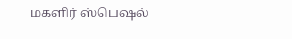மகளிர் ஸ்பெஷல்